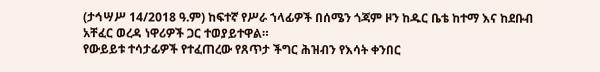(ታኅሣሥ 14/2018 ዓ.ም) ከፍተኛ የሥራ ኀላፊዎች በሰሜን ጎጃም ዞን ከዱር ቤቴ ከተማ እና ከደቡብ አቸፈር ወረዳ ነዋሪዎች ጋር ተወያይተዋል።
የውይይቱ ተሳታፊዎች የተፈጠረው የጸጥታ ችግር ሕዝብን የእሳት ቀንበር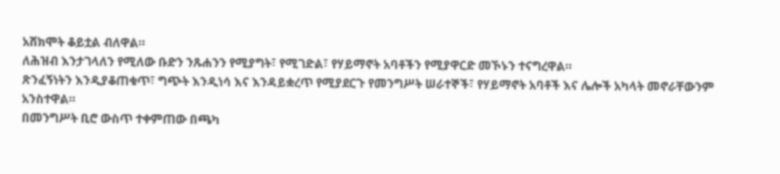አሸክሞት ቆይቷል ብለዋል።
ለሕዝብ እንታገላለን የሚለው ቡድን ንጹሐንን የሚያግት፣ የሚገድል፣ የሃይማኖት አባቶችን የሚያዋርድ መኾኑን ተናግረዋል።
ጽንፈኝነትን እንዲያቆጠቁጥ፣ ግጭት እንዲነሳ እና እንዳይቋረጥ የሚያደርጉ የመንግሥት ሠራተኞች፣ የሃይማኖት አባቶች እና ሌሎች አካላት መኖራቸውንም አንስተዋል።
በመንግሥት ቢሮ ውስጥ ተቀምጠው በጫካ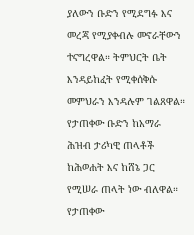ያለውን ቡድን የሚደግፉ እና መረጃ የሚያቀብሉ መኖራቸውን ተናግረዋል። ትምህርት ቤት እንዳይከፈት የሚቀሰቅሱ መምህራን እንዳሉም ገልጸዋል።
የታጠቀው ቡድን ከአማራ ሕዝብ ታሪካዊ ጠላቶች ከሕወሐት እና ከሸኔ ጋር የሚሠራ ጠላት ነው ብለዋል። የታጠቀው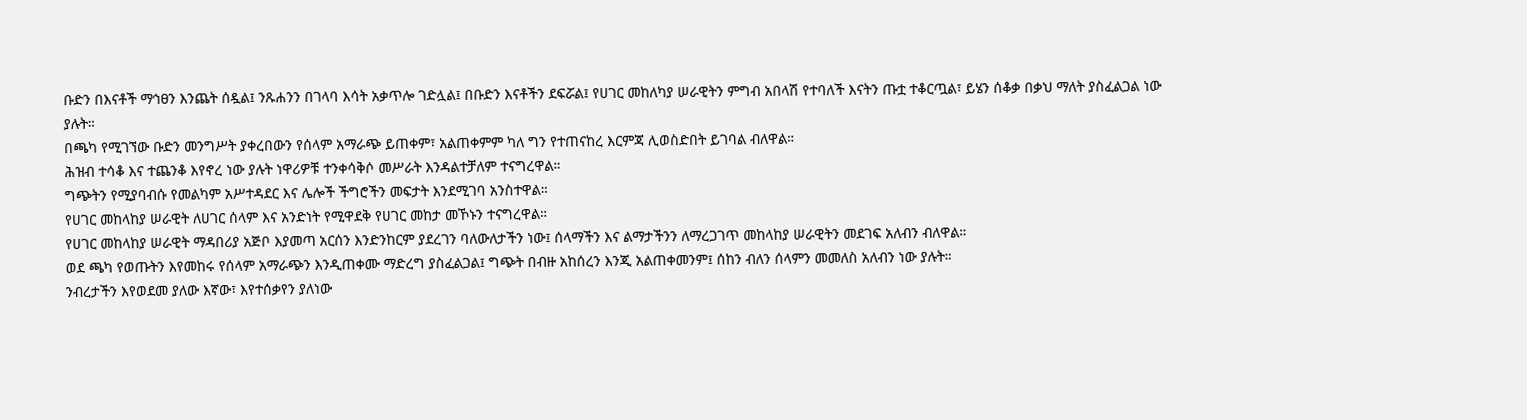ቡድን በእናቶች ማኅፀን እንጨት ሰዷል፤ ንጹሐንን በገላባ እሳት አቃጥሎ ገድሏል፤ በቡድን እናቶችን ደፍሯል፤ የሀገር መከለካያ ሠራዊትን ምግብ አበላሽ የተባለች እናትን ጡቷ ተቆርጧል፣ ይሄን ሰቆቃ በቃህ ማለት ያስፈልጋል ነው ያሉት።
በጫካ የሚገኘው ቡድን መንግሥት ያቀረበውን የሰላም አማራጭ ይጠቀም፣ አልጠቀምም ካለ ግን የተጠናከረ እርምጃ ሊወስድበት ይገባል ብለዋል።
ሕዝብ ተሳቆ እና ተጨንቆ እየኖረ ነው ያሉት ነዋሪዎቹ ተንቀሳቅሶ መሥራት እንዳልተቻለም ተናግረዋል።
ግጭትን የሚያባብሱ የመልካም አሥተዳደር እና ሌሎች ችግሮችን መፍታት እንደሚገባ አንስተዋል።
የሀገር መከላከያ ሠራዊት ለሀገር ሰላም እና አንድነት የሚዋደቅ የሀገር መከታ መኾኑን ተናግረዋል።
የሀገር መከላከያ ሠራዊት ማዳበሪያ አጅቦ እያመጣ አርሰን እንድንከርም ያደረገን ባለውለታችን ነው፤ ሰላማችን እና ልማታችንን ለማረጋገጥ መከላከያ ሠራዊትን መደገፍ አለብን ብለዋል።
ወደ ጫካ የወጡትን እየመከሩ የሰላም አማራጭን እንዲጠቀሙ ማድረግ ያስፈልጋል፤ ግጭት በብዙ አከሰረን እንጂ አልጠቀመንም፤ ሰከን ብለን ሰላምን መመለስ አለብን ነው ያሉት።
ንብረታችን እየወደመ ያለው እኛው፣ እየተሰቃየን ያለነው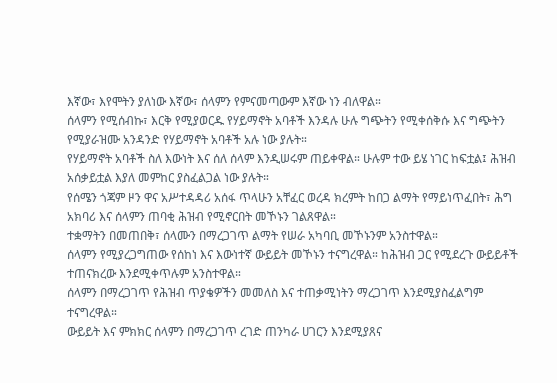እኛው፣ እየሞትን ያለነው እኛው፣ ሰላምን የምናመጣውም እኛው ነን ብለዋል።
ሰላምን የሚሰብኩ፣ እርቅ የሚያወርዱ የሃይማኖት አባቶች እንዳሉ ሁሉ ግጭትን የሚቀሰቅሱ እና ግጭትን የሚያራዝሙ አንዳንድ የሃይማኖት አባቶች አሉ ነው ያሉት።
የሃይማኖት አባቶች ስለ እውነት እና ሰለ ሰላም እንዲሠሩም ጠይቀዋል። ሁሉም ተው ይሄ ነገር ከፍቷል፤ ሕዝብ አሰቃይቷል እያለ መምከር ያስፈልጋል ነው ያሉት።
የሰሜን ጎጃም ዞን ዋና አሥተዳዳሪ አሰፋ ጥላሁን አቸፈር ወረዳ ክረምት ከበጋ ልማት የማይነጥፈበት፣ ሕግ አክባሪ እና ሰላምን ጠባቂ ሕዝብ የሚኖርበት መኾኑን ገልጸዋል።
ተቋማትን በመጠበቅ፣ ሰላሙን በማረጋገጥ ልማት የሠራ አካባቢ መኾኑንም አንስተዋል።
ሰላምን የሚያረጋግጠው የሰከነ እና እውነተኛ ውይይት መኾኑን ተናግረዋል። ከሕዝብ ጋር የሚደረጉ ውይይቶች ተጠናክረው እንደሚቀጥሉም አንስተዋል።
ሰላምን በማረጋገጥ የሕዝብ ጥያቄዎችን መመለስ እና ተጠቃሚነትን ማረጋገጥ እንደሚያስፈልግም ተናግረዋል።
ውይይት እና ምክክር ሰላምን በማረጋገጥ ረገድ ጠንካራ ሀገርን እንደሚያጸና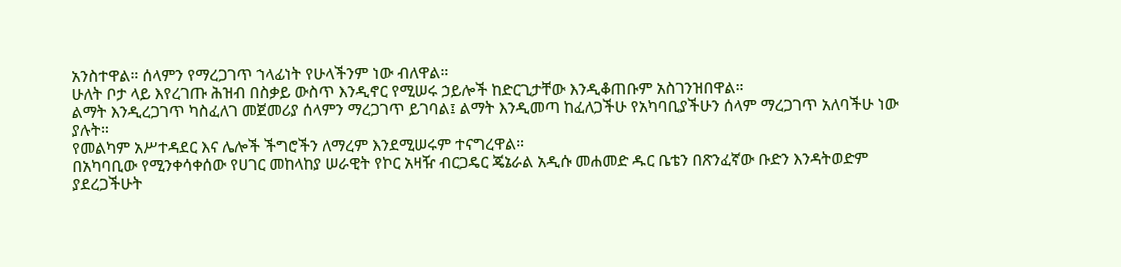አንስተዋል። ሰላምን የማረጋገጥ ኀላፊነት የሁላችንም ነው ብለዋል።
ሁለት ቦታ ላይ እየረገጡ ሕዝብ በስቃይ ውስጥ እንዲኖር የሚሠሩ ኃይሎች ከድርጊታቸው እንዲቆጠቡም አስገንዝበዋል።
ልማት እንዲረጋገጥ ካስፈለገ መጀመሪያ ሰላምን ማረጋገጥ ይገባል፤ ልማት እንዲመጣ ከፈለጋችሁ የአካባቢያችሁን ሰላም ማረጋገጥ አለባችሁ ነው ያሉት።
የመልካም አሥተዳደር እና ሌሎች ችግሮችን ለማረም እንደሚሠሩም ተናግረዋል።
በአካባቢው የሚንቀሳቀሰው የሀገር መከላከያ ሠራዊት የኮር አዛዥ ብርጋዴር ጄኔራል አዲሱ መሐመድ ዱር ቤቴን በጽንፈኛው ቡድን እንዳትወድም ያደረጋችሁት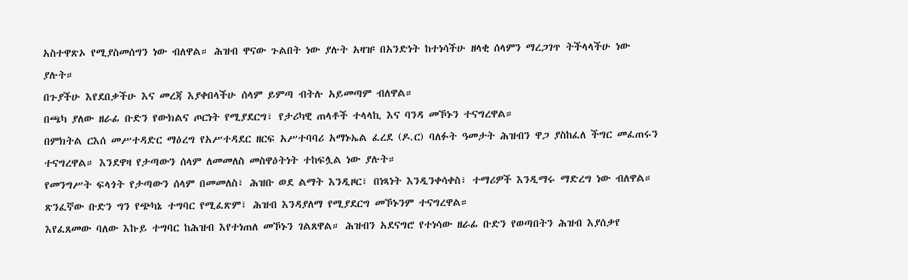አስተዋጽኦ የሚያስመሰግን ነው ብለዋል። ሕዝብ ዋናው ጉልበት ነው ያሉት አዛዡ በአንድነት ከተነሳችሁ ዘላቂ ሰላምን ማረጋገጥ ትችላላችሁ ነው ያሉት።
በጉያችሁ እየደበቃችሁ እና መረጃ እያቀበላችሁ ሰላም ይምጣ ብትሉ አይመጣም ብለዋል።
በጫካ ያለው ዘራፊ ቡድን የውክልና ጦርነት የሚያደርግ፣ የታሪካዊ ጠላቶች ተላላኪ እና ባንዳ መኾኑን ተናግረዋል።
በምክትል ርእሰ መሥተዳድር ማዕረግ የአሥተዳደር ዘርፍ አሥተባባሪ አማኑኤል ፈረደ (ዶ.ር) ባለፉት ዓመታት ሕዝብን ዋጋ ያስከፈለ ችግር መፈጠሩን ተናግረዋል። እንደዋዛ የታጣውን ሰላም ለመመለስ መስዋዕትነት ተከፍሏል ነው ያሉት።
የመንግሥት ፍላጎት የታጣውን ሰላም በመመለስ፣ ሕዝቡ ወደ ልማት እንዲዞር፣ በነጻነት እንዲንቀሳቀስ፣ ተማሪዎች እንዲማሩ ማድረግ ነው ብለዋል። ጽንፈኛው ቡድን ግን የጭካኔ ተግባር የሚፈጽም፣ ሕዝብ እንዳያለማ የሚያደርግ መኾኑንም ተናግረዋል።
እየፈጸመው ባለው እኩይ ተግባር ከሕዝብ እየተነጠለ መኾኑን ገልጸዋል። ሕዝብን አደናግሮ የተነሳው ዘራፊ ቡድን የወጣበትን ሕዝብ እያሰቃየ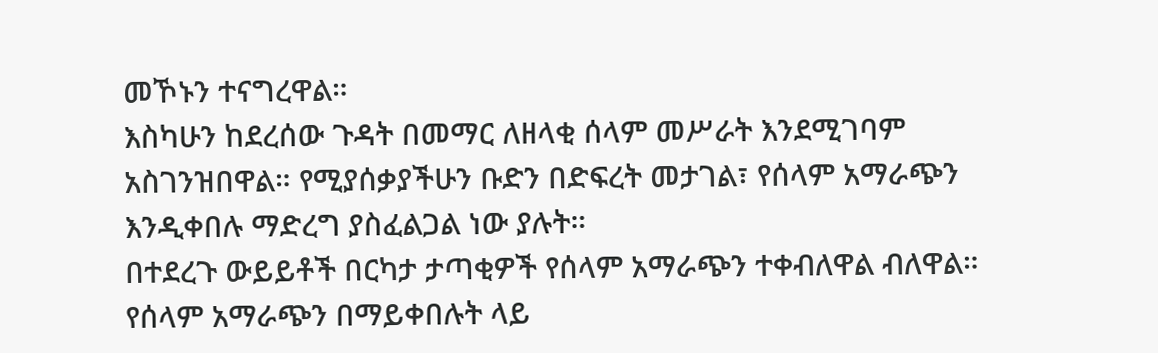መኾኑን ተናግረዋል።
እስካሁን ከደረሰው ጉዳት በመማር ለዘላቂ ሰላም መሥራት እንደሚገባም አስገንዝበዋል። የሚያሰቃያችሁን ቡድን በድፍረት መታገል፣ የሰላም አማራጭን እንዲቀበሉ ማድረግ ያስፈልጋል ነው ያሉት።
በተደረጉ ውይይቶች በርካታ ታጣቂዎች የሰላም አማራጭን ተቀብለዋል ብለዋል። የሰላም አማራጭን በማይቀበሉት ላይ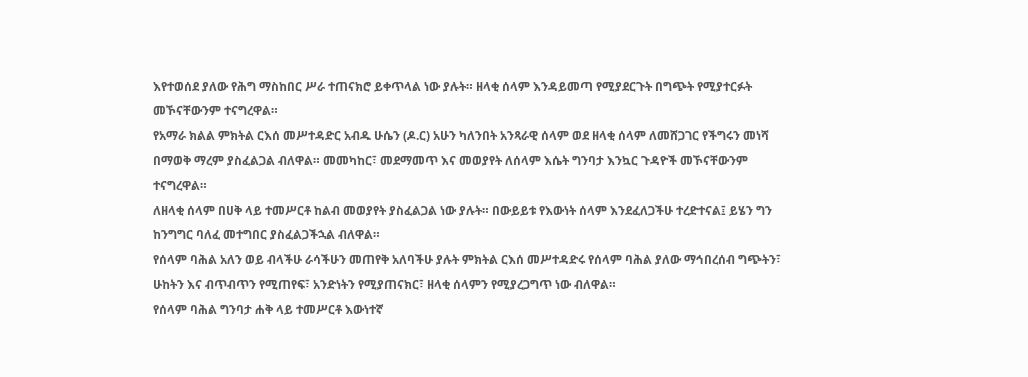እየተወሰደ ያለው የሕግ ማስከበር ሥራ ተጠናክሮ ይቀጥላል ነው ያሉት። ዘላቂ ሰላም እንዳይመጣ የሚያደርጉት በግጭት የሚያተርፉት መኾናቸውንም ተናግረዋል።
የአማራ ክልል ምክትል ርእሰ መሥተዳድር አብዱ ሁሴን (ዶ.ር) አሁን ካለንበት አንጻራዊ ሰላም ወደ ዘላቂ ሰላም ለመሸጋገር የችግሩን መነሻ በማወቅ ማረም ያስፈልጋል ብለዋል። መመካከር፣ መደማመጥ እና መወያየት ለሰላም እሴት ግንባታ እንኳር ጉዳዮች መኾናቸውንም ተናግረዋል።
ለዘላቂ ሰላም በሀቅ ላይ ተመሥርቶ ከልብ መወያየት ያስፈልጋል ነው ያሉት። በውይይቱ የእውነት ሰላም እንደፈለጋችሁ ተረድተናል፤ ይሄን ግን ከንግግር ባለፈ መተግበር ያስፈልጋችኋል ብለዋል።
የሰላም ባሕል አለን ወይ ብላችሁ ራሳችሁን መጠየቅ አለባችሁ ያሉት ምክትል ርእሰ መሥተዳድሩ የሰላም ባሕል ያለው ማኅበረሰብ ግጭትን፣ ሁከትን እና ብጥብጥን የሚጠየፍ፣ አንድነትን የሚያጠናክር፣ ዘላቂ ሰላምን የሚያረጋግጥ ነው ብለዋል።
የሰላም ባሕል ግንባታ ሐቅ ላይ ተመሥርቶ እውነተኛ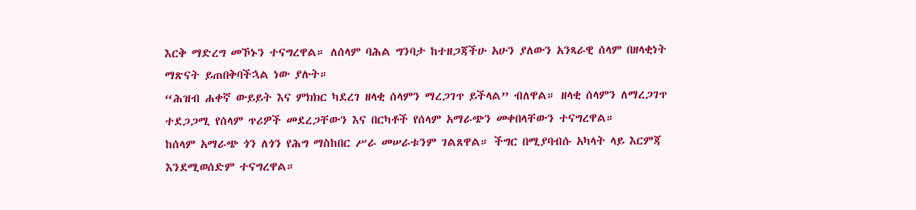እርቅ ማድረግ መኾኑን ተናግረዋል። ለሰላም ባሕል ግንባታ ከተዘጋጃችሁ አሁን ያለውን አንጻራዊ ሰላም በዘላቂነት ማጽናት ይጠበቅባችኋል ነው ያሉት።
“ሕዝብ ሐቀኛ ውይይት እና ምክክር ካደረገ ዘላቂ ሰላምን ማረጋገጥ ይችላል” ብለዋል። ዘላቂ ሰላምን ለማረጋገጥ ተደጋጋሚ የሰላም ጥሪዎች መደረጋቸውን እና በርካቶች የሰላም አማራጭን መቀበላቸውን ተናግረዋል።
ከሰላም አማራጭ ጎን ለጎን የሕግ ማስከበር ሥራ መሠራቱንም ገልጸዋል። ችግር በሚያባብሱ አካላት ላይ እርምጃ እንደሚወሰድም ተናግረዋል።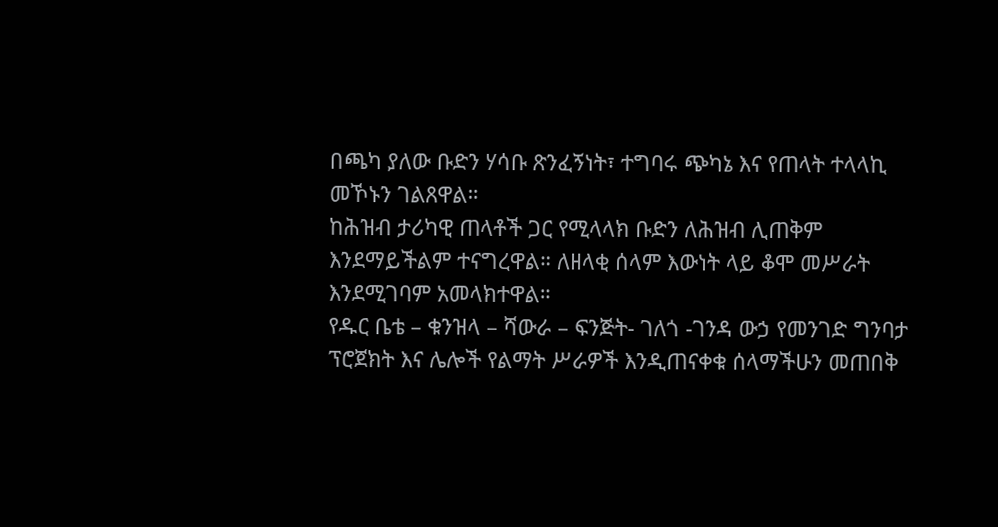በጫካ ያለው ቡድን ሃሳቡ ጽንፈኝነት፣ ተግባሩ ጭካኔ እና የጠላት ተላላኪ መኾኑን ገልጸዋል።
ከሕዝብ ታሪካዊ ጠላቶች ጋር የሚላላክ ቡድን ለሕዝብ ሊጠቅም እንደማይችልም ተናግረዋል። ለዘላቂ ሰላም እውነት ላይ ቆሞ መሥራት እንደሚገባም አመላክተዋል።
የዱር ቤቴ – ቁንዝላ – ሻውራ – ፍንጅት- ገለጎ -ገንዳ ውኃ የመንገድ ግንባታ ፕሮጀክት እና ሌሎች የልማት ሥራዎች እንዲጠናቀቁ ሰላማችሁን መጠበቅ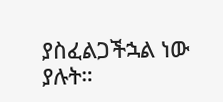ያስፈልጋችኋል ነው ያሉት።